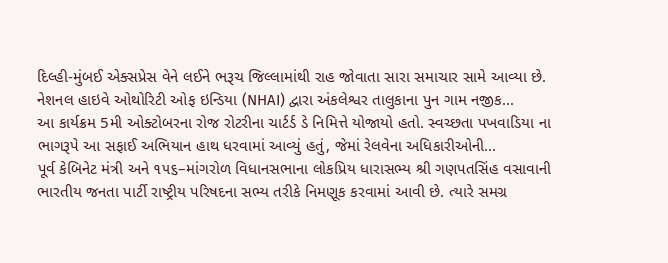દિલ્હી-મુંબઈ એક્સપ્રેસ વેને લઈને ભરૂચ જિલ્લામાંથી રાહ જોવાતા સારા સમાચાર સામે આવ્યા છે. નેશનલ હાઇવે ઓથોરિટી ઓફ ઇન્ડિયા (NHAI) દ્વારા અંકલેશ્વર તાલુકાના પુન ગામ નજીક...
આ કાર્યક્રમ 5મી ઓક્ટોબરના રોજ રોટરીના ચાર્ટર્ડ ડે નિમિત્તે યોજાયો હતો. સ્વચ્છતા પખવાડિયા ના ભાગરૂપે આ સફાઈ અભિયાન હાથ ધરવામાં આવ્યું હતું, જેમાં રેલવેના અધિકારીઓની...
પૂર્વ કેબિનેટ મંત્રી અને ૧૫૬–માંગરોળ વિધાનસભાના લોકપ્રિય ધારાસભ્ય શ્રી ગણપતસિંહ વસાવાની ભારતીય જનતા પાર્ટી રાષ્ટ્રીય પરિષદના સભ્ય તરીકે નિમણૂક કરવામાં આવી છે. ત્યારે સમગ્ર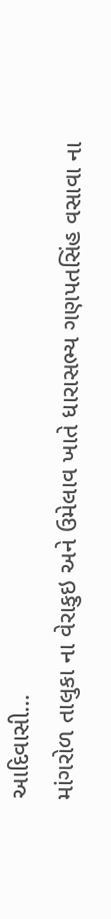આદિવાસી...
માંગરોળ તાલુકા ના વેરાકુઇ અને ઉમેલાવ ખાતે ધારાસભ્ય ગણપતસિંહ વસાવા ના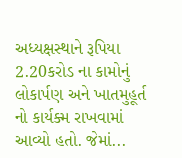અધ્યક્ષસ્થાને રૂપિયા 2.20કરોડ ના કામોનું લોકાર્પણ અને ખાતમુહૂર્ત નો કાર્યક્મ રાખવામાં આવ્યો હતો. જેમાં...